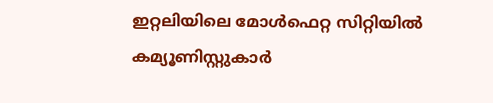ഇറ്റലിയിലെ മോൾഫെറ്റ സിറ്റിയിൽ കമ്യൂണിസ്റ്റുകാർ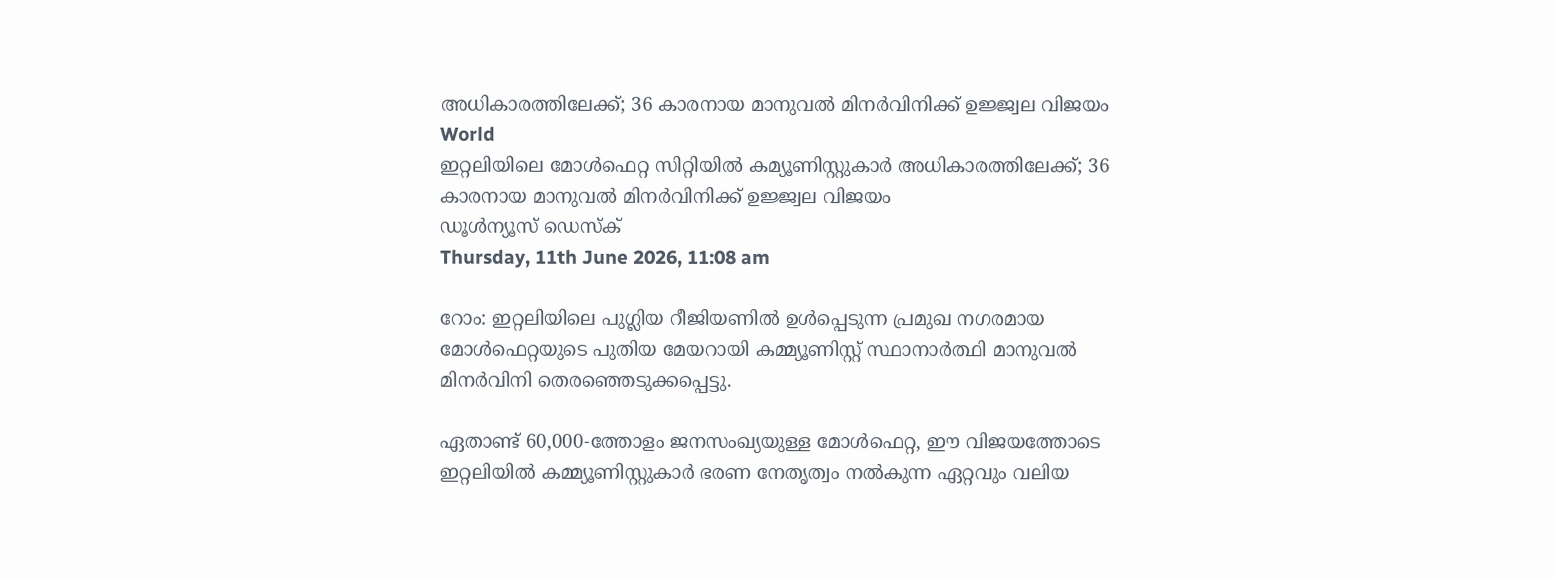അധികാരത്തിലേക്ക്; 36 കാരനായ മാനുവൽ മിനർവിനിക്ക് ഉജ്ജ്വല വിജയം
World
ഇറ്റലിയിലെ മോൾഫെറ്റ സിറ്റിയിൽ കമ്യൂണിസ്റ്റുകാർ അധികാരത്തിലേക്ക്; 36 കാരനായ മാനുവൽ മിനർവിനിക്ക് ഉജ്ജ്വല വിജയം
ഡൂള്‍ന്യൂസ് ഡെസ്‌ക്
Thursday, 11th June 2026, 11:08 am

റോം: ഇറ്റലിയിലെ പുഗ്ലിയ റീജിയണില്‍ ഉള്‍പ്പെടുന്ന പ്രമുഖ നഗരമായ മോള്‍ഫെറ്റയുടെ പുതിയ മേയറായി കമ്മ്യൂണിസ്റ്റ് സ്ഥാനാര്‍ത്ഥി മാനുവല്‍ മിനര്‍വിനി തെരഞ്ഞെടുക്കപ്പെട്ടു.

ഏതാണ്ട് 60,000-ത്തോളം ജനസംഖ്യയുള്ള മോള്‍ഫെറ്റ, ഈ വിജയത്തോടെ ഇറ്റലിയില്‍ കമ്മ്യൂണിസ്റ്റുകാര്‍ ഭരണ നേതൃത്വം നല്‍കുന്ന ഏറ്റവും വലിയ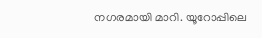നഗരമായി മാറി. യൂറോപ്പിലെ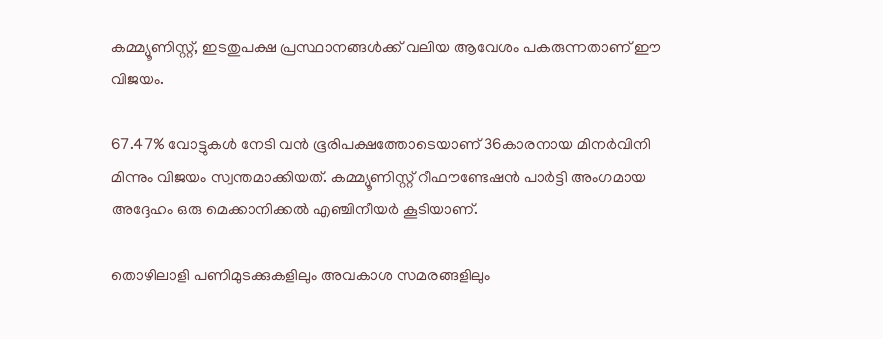കമ്മ്യൂണിസ്റ്റ്, ഇടതുപക്ഷ പ്രസ്ഥാനങ്ങള്‍ക്ക് വലിയ ആവേശം പകരുന്നതാണ് ഈ വിജയം.

67.47% വോട്ടുകള്‍ നേടി വന്‍ ഭൂരിപക്ഷത്തോടെയാണ് 36കാരനായ മിനര്‍വിനി മിന്നും വിജയം സ്വന്തമാക്കിയത്. കമ്മ്യൂണിസ്റ്റ് റീഫൗണ്ടേഷന്‍ പാര്‍ട്ടി അംഗമായ അദ്ദേഹം ഒരു മെക്കാനിക്കല്‍ എഞ്ചിനീയര്‍ കൂടിയാണ്.

തൊഴിലാളി പണിമുടക്കുകളിലും അവകാശ സമരങ്ങളിലും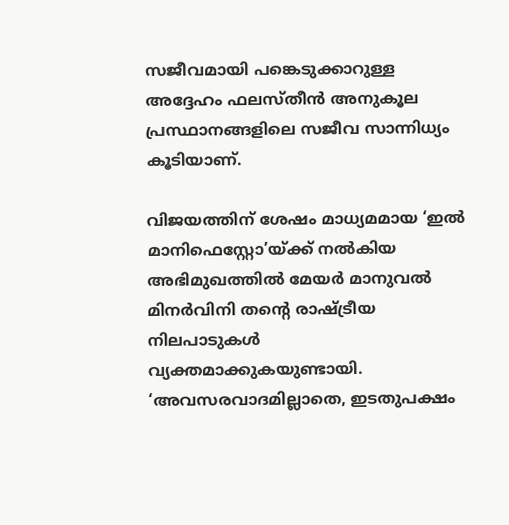സജീവമായി പങ്കെടുക്കാറുള്ള അദ്ദേഹം ഫലസ്തീന്‍ അനുകൂല പ്രസ്ഥാനങ്ങളിലെ സജീവ സാന്നിധ്യം കൂടിയാണ്.

വിജയത്തിന് ശേഷം മാധ്യമമായ ‘ഇല്‍ മാനിഫെസ്റ്റോ’യ്ക്ക് നല്‍കിയ അഭിമുഖത്തില്‍ മേയര്‍ മാനുവല്‍ മിനര്‍വിനി തന്റെ രാഷ്ട്രീയ നിലപാടുകള്‍ വ്യക്തമാക്കുകയുണ്ടായി. ‘അവസരവാദമില്ലാതെ, ഇടതുപക്ഷം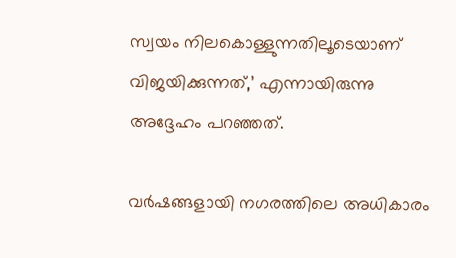സ്വയം നിലകൊള്ളുന്നതിലൂടെയാണ് വിജയിക്കുന്നത്,’ എന്നായിരുന്നു അദ്ദേഹം പറഞ്ഞത്.

വര്‍ഷങ്ങളായി നഗരത്തിലെ അധികാരം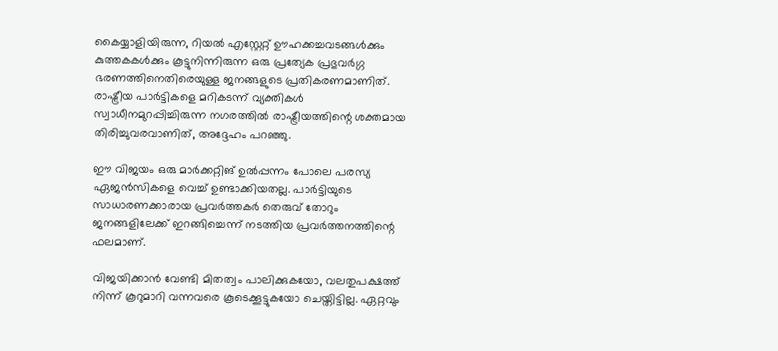കൈയ്യാളിയിരുന്ന, റിയല്‍ എസ്റ്റേറ്റ് ഊഹക്കച്ചവടങ്ങള്‍ക്കും കുത്തകകള്‍ക്കും കൂട്ടുനിന്നിരുന്ന ഒരു പ്രത്യേക പ്രഭുവര്‍ഗ്ഗ ഭരണത്തിനെതിരെയുള്ള ജനങ്ങളുടെ പ്രതികരണമാണിത്. രാഷ്ട്രീയ പാര്‍ട്ടികളെ മറികടന്ന് വ്യക്തികള്‍ സ്വാധീനമുറപ്പിച്ചിരുന്ന നഗരത്തില്‍ രാഷ്ട്രീയത്തിന്റെ ശക്തമായ തിരിച്ചുവരവാണിത്, അദ്ദേഹം പറഞ്ഞു.

ഈ വിജയം ഒരു മാര്‍ക്കറ്റിങ് ഉല്‍പ്പന്നം പോലെ പരസ്യ ഏജന്‍സികളെ വെച്ച് ഉണ്ടാക്കിയതല്ല. പാര്‍ട്ടിയുടെ സാധാരണക്കാരായ പ്രവര്‍ത്തകര്‍ തെരുവ് തോറും ജനങ്ങളിലേക്ക് ഇറങ്ങിച്ചെന്ന് നടത്തിയ പ്രവര്‍ത്തനത്തിന്റെ ഫലമാണ്.

വിജയിക്കാന്‍ വേണ്ടി മിതത്വം പാലിക്കുകയോ, വലതുപക്ഷത്ത് നിന്ന് കൂറുമാറി വന്നവരെ കൂടെക്കൂട്ടുകയോ ചെയ്തിട്ടില്ല. ഏറ്റവും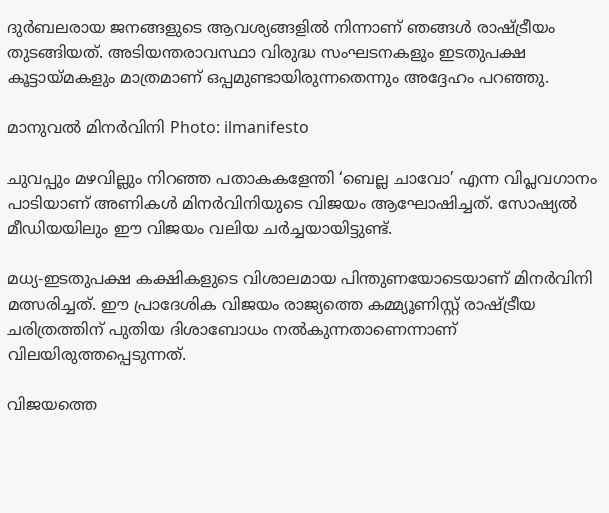ദുര്‍ബലരായ ജനങ്ങളുടെ ആവശ്യങ്ങളില്‍ നിന്നാണ് ഞങ്ങള്‍ രാഷ്ട്രീയം തുടങ്ങിയത്. അടിയന്തരാവസ്ഥാ വിരുദ്ധ സംഘടനകളും ഇടതുപക്ഷ കൂട്ടായ്മകളും മാത്രമാണ് ഒപ്പമുണ്ടായിരുന്നതെന്നും അദ്ദേഹം പറഞ്ഞു.

മാനുവൽ മിനർവിനി Photo: ilmanifesto

ചുവപ്പും മഴവില്ലും നിറഞ്ഞ പതാകകളേന്തി ‘ബെല്ല ചാവോ’ എന്ന വിപ്ലവഗാനം പാടിയാണ് അണികള്‍ മിനര്‍വിനിയുടെ വിജയം ആഘോഷിച്ചത്. സോഷ്യല്‍ മീഡിയയിലും ഈ വിജയം വലിയ ചര്‍ച്ചയായിട്ടുണ്ട്.

മധ്യ-ഇടതുപക്ഷ കക്ഷികളുടെ വിശാലമായ പിന്തുണയോടെയാണ് മിനര്‍വിനി മത്സരിച്ചത്. ഈ പ്രാദേശിക വിജയം രാജ്യത്തെ കമ്മ്യൂണിസ്റ്റ് രാഷ്ട്രീയ ചരിത്രത്തിന് പുതിയ ദിശാബോധം നല്‍കുന്നതാണെന്നാണ് വിലയിരുത്തപ്പെടുന്നത്.

വിജയത്തെ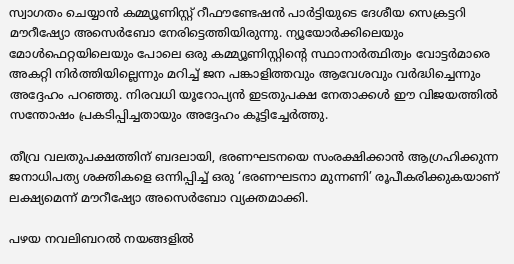സ്വാഗതം ചെയ്യാന്‍ കമ്മ്യൂണിസ്റ്റ് റീഫൗണ്ടേഷന്‍ പാര്‍ട്ടിയുടെ ദേശീയ സെക്രട്ടറി മൗറീഷ്യോ അസെര്‍ബോ നേരിട്ടെത്തിയിരുന്നു. ന്യൂയോര്‍ക്കിലെയും മോള്‍ഫെറ്റയിലെയും പോലെ ഒരു കമ്മ്യൂണിസ്റ്റിന്റെ സ്ഥാനാര്‍ത്ഥിത്വം വോട്ടര്‍മാരെ അകറ്റി നിര്‍ത്തിയില്ലെന്നും മറിച്ച് ജന പങ്കാളിത്തവും ആവേശവും വര്‍ദ്ധിച്ചെന്നും അദ്ദേഹം പറഞ്ഞു. നിരവധി യൂറോപ്യന്‍ ഇടതുപക്ഷ നേതാക്കള്‍ ഈ വിജയത്തില്‍ സന്തോഷം പ്രകടിപ്പിച്ചതായും അദ്ദേഹം കൂട്ടിച്ചേര്‍ത്തു.

തീവ്ര വലതുപക്ഷത്തിന് ബദലായി, ഭരണഘടനയെ സംരക്ഷിക്കാന്‍ ആഗ്രഹിക്കുന്ന ജനാധിപത്യ ശക്തികളെ ഒന്നിപ്പിച്ച് ഒരു ‘ഭരണഘടനാ മുന്നണി’ രൂപീകരിക്കുകയാണ് ലക്ഷ്യമെന്ന് മൗറീഷ്യോ അസെര്‍ബോ വ്യക്തമാക്കി.

പഴയ നവലിബറല്‍ നയങ്ങളില്‍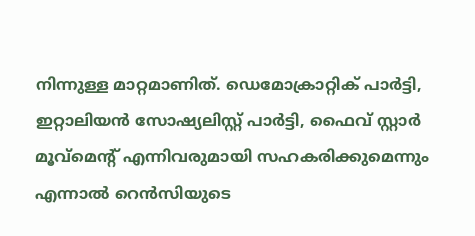നിന്നുള്ള മാറ്റമാണിത്. ഡെമോക്രാറ്റിക് പാര്‍ട്ടി, ഇറ്റാലിയന്‍ സോഷ്യലിസ്റ്റ് പാര്‍ട്ടി, ഫൈവ് സ്റ്റാര്‍ മൂവ്മെന്റ് എന്നിവരുമായി സഹകരിക്കുമെന്നും എന്നാല്‍ റെന്‍സിയുടെ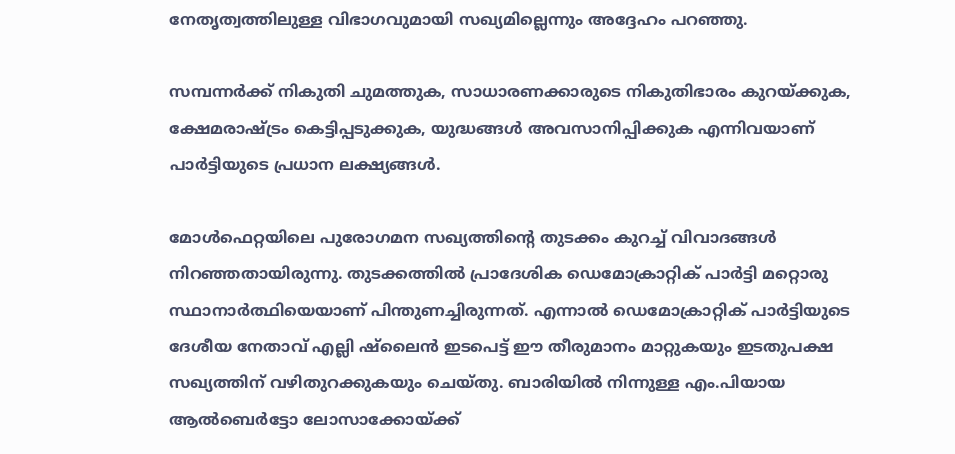നേതൃത്വത്തിലുള്ള വിഭാഗവുമായി സഖ്യമില്ലെന്നും അദ്ദേഹം പറഞ്ഞു.

സമ്പന്നര്‍ക്ക് നികുതി ചുമത്തുക, സാധാരണക്കാരുടെ നികുതിഭാരം കുറയ്ക്കുക, ക്ഷേമരാഷ്ട്രം കെട്ടിപ്പടുക്കുക, യുദ്ധങ്ങള്‍ അവസാനിപ്പിക്കുക എന്നിവയാണ് പാര്‍ട്ടിയുടെ പ്രധാന ലക്ഷ്യങ്ങള്‍.

മോള്‍ഫെറ്റയിലെ പുരോഗമന സഖ്യത്തിന്റെ തുടക്കം കുറച്ച് വിവാദങ്ങള്‍ നിറഞ്ഞതായിരുന്നു. തുടക്കത്തില്‍ പ്രാദേശിക ഡെമോക്രാറ്റിക് പാര്‍ട്ടി മറ്റൊരു സ്ഥാനാര്‍ത്ഥിയെയാണ് പിന്തുണച്ചിരുന്നത്. എന്നാല്‍ ഡെമോക്രാറ്റിക് പാര്‍ട്ടിയുടെ ദേശീയ നേതാവ് എല്ലി ഷ്‌ലൈന്‍ ഇടപെട്ട് ഈ തീരുമാനം മാറ്റുകയും ഇടതുപക്ഷ സഖ്യത്തിന് വഴിതുറക്കുകയും ചെയ്തു. ബാരിയില്‍ നിന്നുള്ള എം.പിയായ ആല്‍ബെര്‍ട്ടോ ലോസാക്കോയ്ക്ക്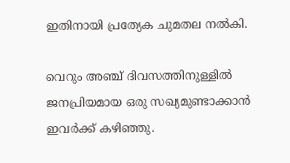ഇതിനായി പ്രത്യേക ചുമതല നല്‍കി.

വെറും അഞ്ച് ദിവസത്തിനുള്ളില്‍ ജനപ്രിയമായ ഒരു സഖ്യമുണ്ടാക്കാന്‍ ഇവര്‍ക്ക് കഴിഞ്ഞു.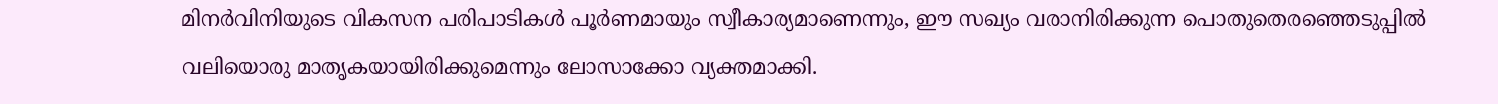മിനര്‍വിനിയുടെ വികസന പരിപാടികള്‍ പൂര്‍ണമായും സ്വീകാര്യമാണെന്നും, ഈ സഖ്യം വരാനിരിക്കുന്ന പൊതുതെരഞ്ഞെടുപ്പില്‍ വലിയൊരു മാതൃകയായിരിക്കുമെന്നും ലോസാക്കോ വ്യക്തമാക്കി.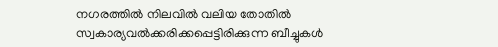നഗരത്തില്‍ നിലവില്‍ വലിയ തോതില്‍ സ്വകാര്യവല്‍ക്കരിക്കപ്പെട്ടിരിക്കുന്ന ബീച്ചുകള്‍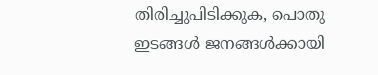തിരിച്ചുപിടിക്കുക, പൊതു ഇടങ്ങള്‍ ജനങ്ങള്‍ക്കായി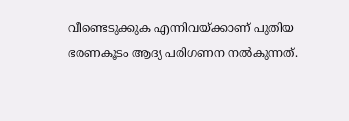വീണ്ടെടുക്കുക എന്നിവയ്ക്കാണ് പുതിയ ഭരണകൂടം ആദ്യ പരിഗണന നല്‍കുന്നത്.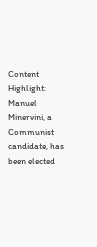Content Highlight: Manuel Minervini, a Communist candidate, has been elected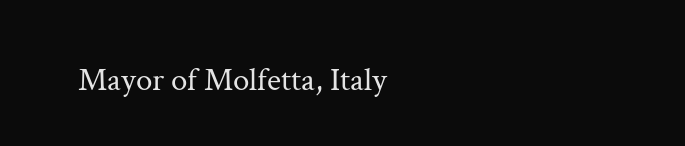Mayor of Molfetta, Italy